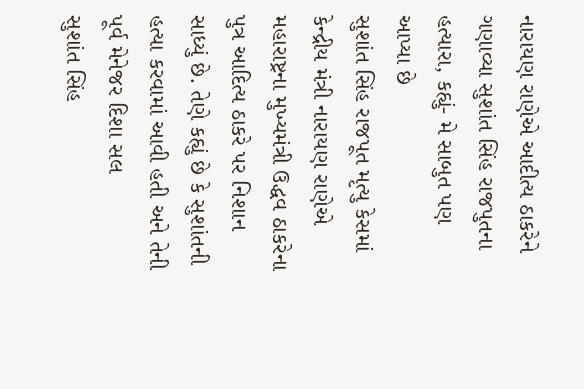નારાયણ રાણેએ આદીત્ય ઠાકરેને ગણાવ્યા સુશાંત સિંહ રાજપુતના હત્યારા, કહ્યું- મે સાબુત પણ આપ્યા છે
સુશાંત સિંહ રાજપૂત મૃત્યુ કેસમાં કેન્દ્રીય મંત્રી નારાયણ રાણેએ મહારાષ્ટ્રના મુખ્યમંત્રી ઉદ્ધવ ઠાકરેના પુત્ર આદિત્ય ઠાકરે પર નિશાન સાધ્યું છે. તેણે કહ્યું છે કે સુશાંતની હત્યા કરવામાં આવી હતી અને તેની પૂર્વ મેનેજર દિશા સલ
સુશાંત સિંહ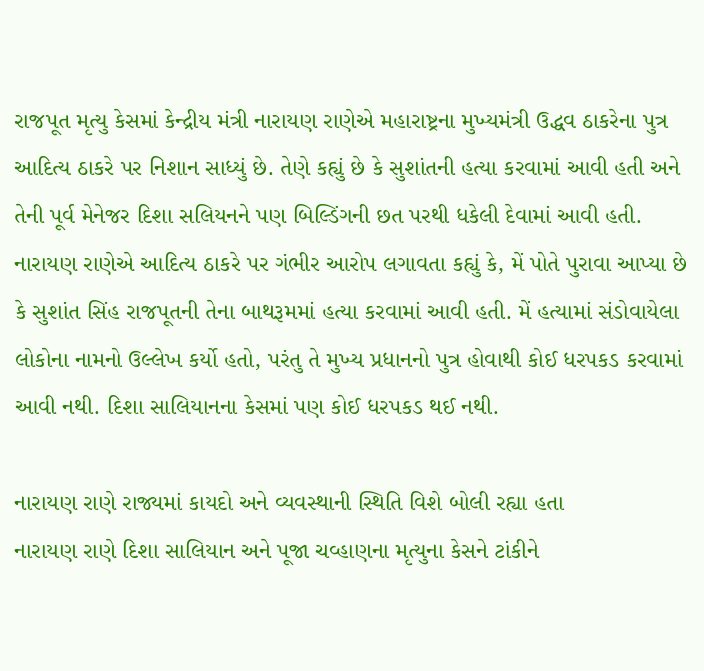રાજપૂત મૃત્યુ કેસમાં કેન્દ્રીય મંત્રી નારાયણ રાણેએ મહારાષ્ટ્રના મુખ્યમંત્રી ઉદ્ધવ ઠાકરેના પુત્ર આદિત્ય ઠાકરે પર નિશાન સાધ્યું છે. તેણે કહ્યું છે કે સુશાંતની હત્યા કરવામાં આવી હતી અને તેની પૂર્વ મેનેજર દિશા સલિયનને પણ બિલ્ડિંગની છત પરથી ધકેલી દેવામાં આવી હતી. નારાયણ રાણેએ આદિત્ય ઠાકરે પર ગંભીર આરોપ લગાવતા કહ્યું કે, મેં પોતે પુરાવા આપ્યા છે કે સુશાંત સિંહ રાજપૂતની તેના બાથરૂમમાં હત્યા કરવામાં આવી હતી. મેં હત્યામાં સંડોવાયેલા લોકોના નામનો ઉલ્લેખ કર્યો હતો, પરંતુ તે મુખ્ય પ્રધાનનો પુત્ર હોવાથી કોઈ ધરપકડ કરવામાં આવી નથી. દિશા સાલિયાનના કેસમાં પણ કોઈ ધરપકડ થઈ નથી.

નારાયણ રાણે રાજ્યમાં કાયદો અને વ્યવસ્થાની સ્થિતિ વિશે બોલી રહ્યા હતા
નારાયણ રાણે દિશા સાલિયાન અને પૂજા ચવ્હાણના મૃત્યુના કેસને ટાંકીને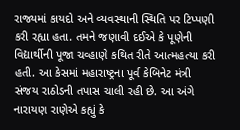રાજ્યમાં કાયદો અને વ્યવસ્થાની સ્થિતિ પર ટિપ્પણી કરી રહ્યા હતા. તમને જણાવી દઈએ કે પૂણેની વિદ્યાર્થીની પૂજા ચવ્હાણે કથિત રીતે આત્મહત્યા કરી હતી. આ કેસમાં મહારાષ્ટ્રના પૂર્વ કેબિનેટ મંત્રી સંજય રાઠોડની તપાસ ચાલી રહી છે. આ અંગે નારાયણ રાણેએ કહ્યું કે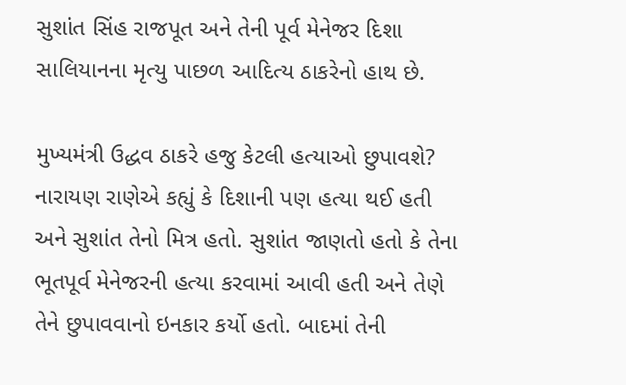સુશાંત સિંહ રાજપૂત અને તેની પૂર્વ મેનેજર દિશા સાલિયાનના મૃત્યુ પાછળ આદિત્ય ઠાકરેનો હાથ છે.

મુખ્યમંત્રી ઉદ્ધવ ઠાકરે હજુ કેટલી હત્યાઓ છુપાવશે?
નારાયણ રાણેએ કહ્યું કે દિશાની પણ હત્યા થઈ હતી અને સુશાંત તેનો મિત્ર હતો. સુશાંત જાણતો હતો કે તેના ભૂતપૂર્વ મેનેજરની હત્યા કરવામાં આવી હતી અને તેણે તેને છુપાવવાનો ઇનકાર કર્યો હતો. બાદમાં તેની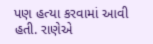પણ હત્યા કરવામાં આવી હતી. રાણેએ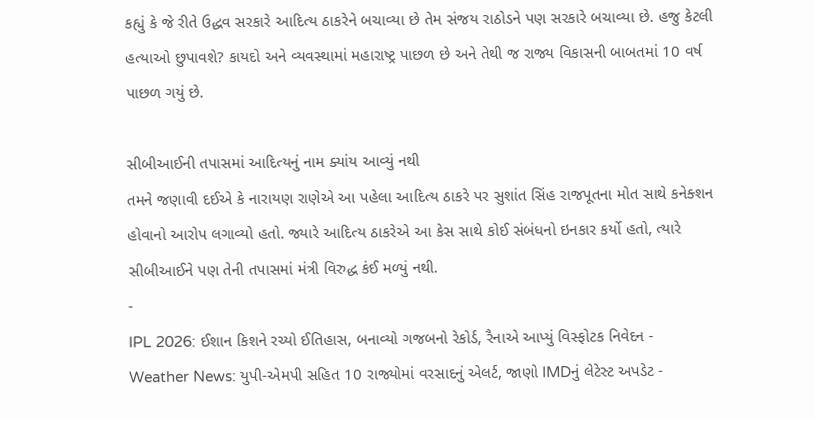કહ્યું કે જે રીતે ઉદ્ધવ સરકારે આદિત્ય ઠાકરેને બચાવ્યા છે તેમ સંજય રાઠોડને પણ સરકારે બચાવ્યા છે. હજુ કેટલી હત્યાઓ છુપાવશે? કાયદો અને વ્યવસ્થામાં મહારાષ્ટ્ર પાછળ છે અને તેથી જ રાજ્ય વિકાસની બાબતમાં 10 વર્ષ પાછળ ગયું છે.

સીબીઆઈની તપાસમાં આદિત્યનું નામ ક્યાંય આવ્યું નથી
તમને જણાવી દઈએ કે નારાયણ રાણેએ આ પહેલા આદિત્ય ઠાકરે પર સુશાંત સિંહ રાજપૂતના મોત સાથે કનેક્શન હોવાનો આરોપ લગાવ્યો હતો. જ્યારે આદિત્ય ઠાકરેએ આ કેસ સાથે કોઈ સંબંધનો ઇનકાર કર્યો હતો, ત્યારે સીબીઆઈને પણ તેની તપાસમાં મંત્રી વિરુદ્ધ કંઈ મળ્યું નથી.
-
IPL 2026: ઈશાન કિશને રચ્યો ઈતિહાસ, બનાવ્યો ગજબનો રેકોર્ડ, રૈનાએ આપ્યું વિસ્ફોટક નિવેદન -
Weather News: યુપી-એમપી સહિત 10 રાજ્યોમાં વરસાદનું એલર્ટ, જાણો IMDનું લેટેસ્ટ અપડેટ -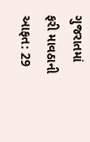ગુજરાતમાં ફરી માવઠાની આફત: 29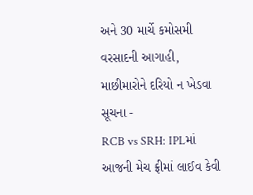અને 30 માર્ચે કમોસમી વરસાદની આગાહી, માછીમારોને દરિયો ન ખેડવા સૂચના -
RCB vs SRH: IPLમાં આજની મેચ ફ્રીમાં લાઈવ કેવી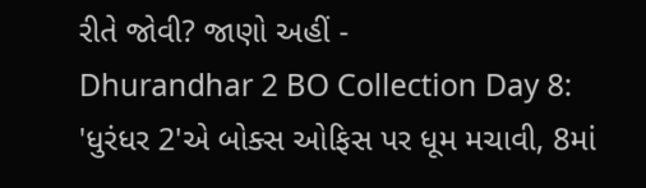રીતે જોવી? જાણો અહીં -
Dhurandhar 2 BO Collection Day 8: 'ધુરંધર 2'એ બોક્સ ઓફિસ પર ધૂમ મચાવી, 8માં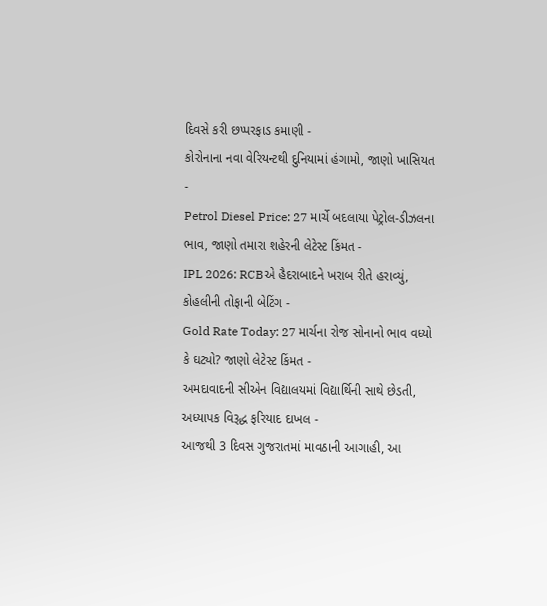દિવસે કરી છપ્પરફાડ કમાણી -
કોરોનાના નવા વેરિયન્ટથી દુનિયામાં હંગામો, જાણો ખાસિયત -
Petrol Diesel Price: 27 માર્ચે બદલાયા પેટ્રોલ-ડીઝલના ભાવ, જાણો તમારા શહેરની લેટેસ્ટ કિંમત -
IPL 2026: RCBએ હૈદરાબાદને ખરાબ રીતે હરાવ્યું, કોહલીની તોફાની બેટિંગ -
Gold Rate Today: 27 માર્ચના રોજ સોનાનો ભાવ વધ્યો કે ઘટ્યો? જાણો લેટેસ્ટ કિંમત -
અમદાવાદની સીએન વિદ્યાલયમાં વિદ્યાર્થિની સાથે છેડતી, અધ્યાપક વિરૂદ્ધ ફરિયાદ દાખલ -
આજથી 3 દિવસ ગુજરાતમાં માવઠાની આગાહી, આ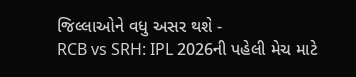જિલ્લાઓને વધુ અસર થશે -
RCB vs SRH: IPL 2026ની પહેલી મેચ માટે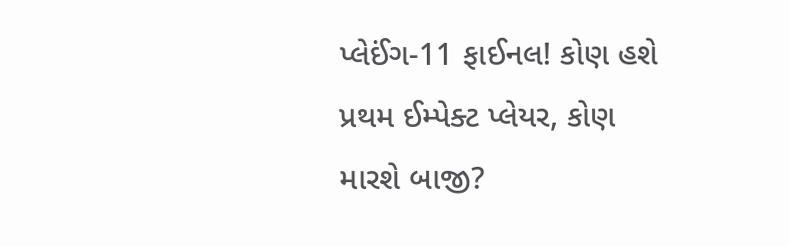પ્લેઈંગ-11 ફાઈનલ! કોણ હશે પ્રથમ ઈમ્પેક્ટ પ્લેયર, કોણ મારશે બાજી?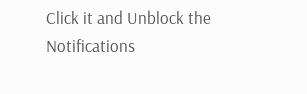Click it and Unblock the Notifications